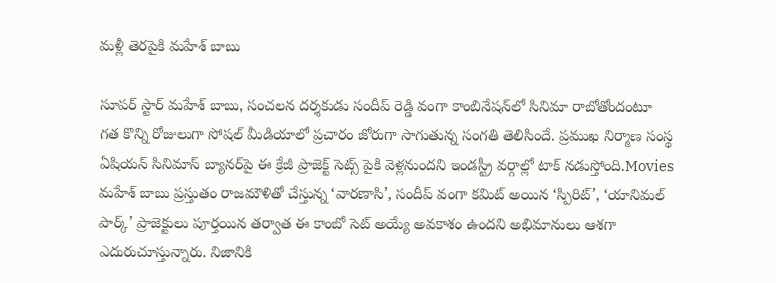మ‌ళ్లీ తెర‌పైకి మ‌హేశ్ బాబు

సూపర్ స్టార్ మహేశ్ బాబు, సంచలన దర్శకుడు సందీప్ రెడ్డి వంగా కాంబినేషన్‌లో సినిమా రాబోతోందంటూ గత కొన్ని రోజులుగా సోషల్ మీడియాలో ప్రచారం జోరుగా సాగుతున్న సంగ‌తి తెలిసిందే. ప్రముఖ నిర్మాణ సంస్థ ఏషియన్ సినిమాస్ బ్యానర్‌పై ఈ క్రేజీ ప్రాజెక్ట్ సెట్స్ పైకి వెళ్లనుందని ఇండస్ట్రీ వర్గాల్లో టాక్ నడుస్తోంది.Movies మహేశ్ బాబు ప్రస్తుతం రాజమౌళితో చేస్తున్న ‘వారణాసి’, సందీప్ వంగా కమిట్ అయిన ‘స్పిరిట్’, ‘యానిమల్ పార్క్’ ప్రాజెక్టులు పూర్తయిన తర్వాత ఈ కాంబో సెట్ అయ్యే అవకాశం ఉందని అభిమానులు ఆశగా ఎదురుచూస్తున్నారు. నిజానికి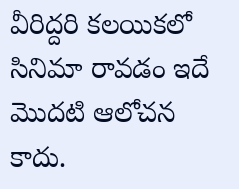వీరిద్దరి కలయికలో సినిమా రావడం ఇదే మొదటి ఆలోచన కాదు.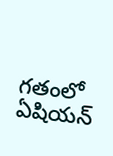గతంలో ఏషియన్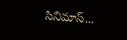సినిమాస్...